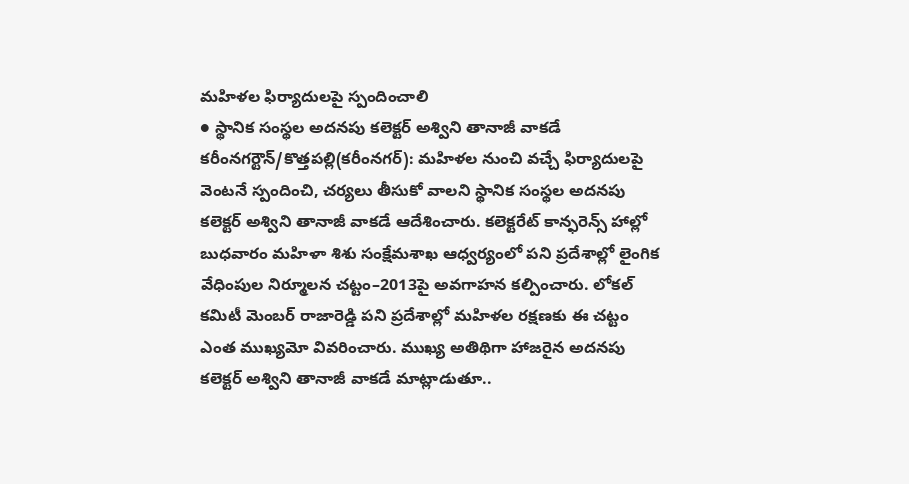మహిళల ఫిర్యాదులపై స్పందించాలి
● స్థానిక సంస్థల అదనపు కలెక్టర్ అశ్విని తానాజీ వాకడే
కరీంనగర్టౌన్/కొత్తపల్లి(కరీంనగర్): మహిళల నుంచి వచ్చే ఫిర్యాదులపై వెంటనే స్పందించి, చర్యలు తీసుకో వాలని స్థానిక సంస్థల అదనపు కలెక్టర్ అశ్విని తానాజీ వాకడే ఆదేశించారు. కలెక్టరేట్ కాన్ఫరెన్స్ హాల్లో బుధవారం మహిళా శిశు సంక్షేమశాఖ ఆధ్వర్యంలో పని ప్రదేశాల్లో లైంగిక వేధింపుల నిర్మూలన చట్టం–2013పై అవగాహన కల్పించారు. లోకల్ కమిటీ మెంబర్ రాజారెడ్డి పని ప్రదేశాల్లో మహిళల రక్షణకు ఈ చట్టం ఎంత ముఖ్యమో వివరించారు. ముఖ్య అతిథిగా హాజరైన అదనపు కలెక్టర్ అశ్విని తానాజీ వాకడే మాట్లాడుతూ..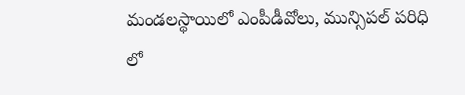మండలస్థాయిలో ఎంపీడీవోలు, మున్సిపల్ పరిధి లో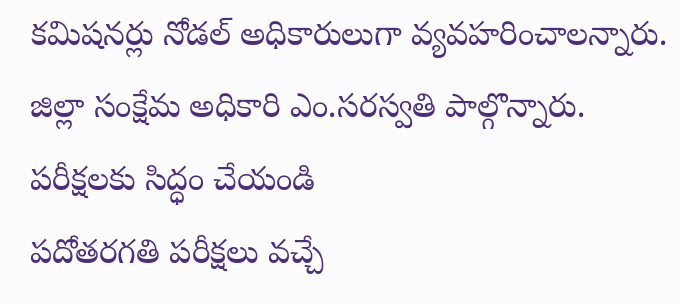కమిషనర్లు నోడల్ అధికారులుగా వ్యవహరించాలన్నారు. జిల్లా సంక్షేమ అధికారి ఎం.సరస్వతి పాల్గొన్నారు.
పరీక్షలకు సిద్ధం చేయండి
పదోతరగతి పరీక్షలు వచ్చే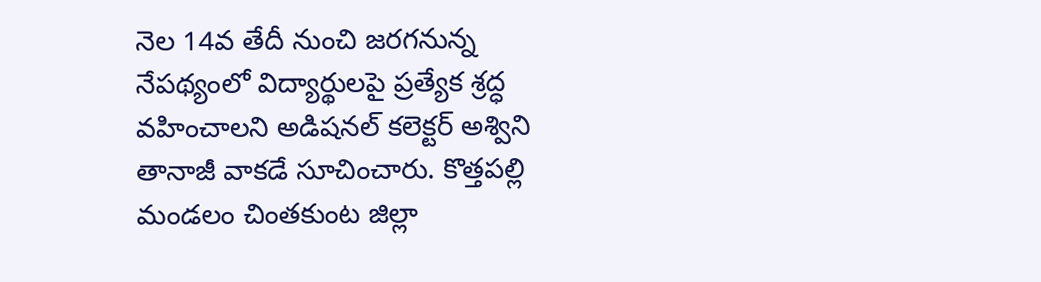నెల 14వ తేదీ నుంచి జరగనున్న నేపథ్యంలో విద్యార్థులపై ప్రత్యేక శ్రద్ధ వహించాలని అడిషనల్ కలెక్టర్ అశ్విని తానాజీ వాకడే సూచించారు. కొత్తపల్లి మండలం చింతకుంట జిల్లా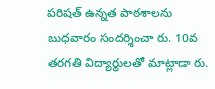పరిషత్ ఉన్నత పాఠశాలను బుధవారం సందర్శించా రు. 10వ తరగతి విద్యార్థులతో మాట్లాడా రు.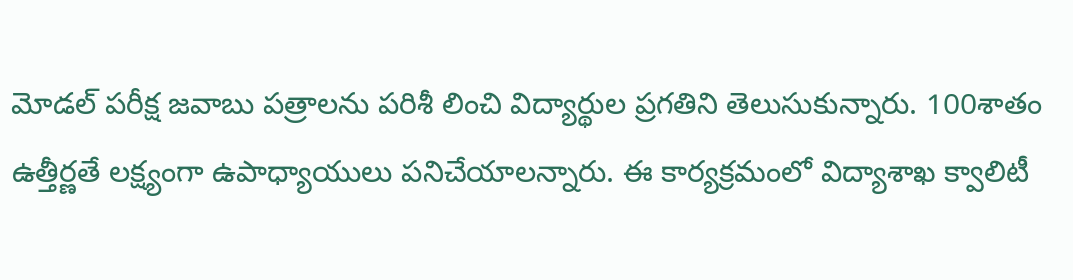మోడల్ పరీక్ష జవాబు పత్రాలను పరిశీ లించి విద్యార్థుల ప్రగతిని తెలుసుకున్నారు. 100శాతం ఉత్తీర్ణతే లక్ష్యంగా ఉపాధ్యాయులు పనిచేయాలన్నారు. ఈ కార్యక్రమంలో విద్యాశాఖ క్వాలిటీ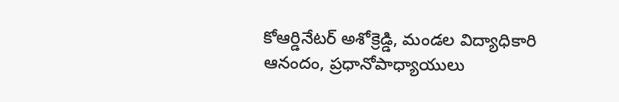కోఆర్డినేటర్ అశోక్రెడ్డి, మండల విద్యాధికారి ఆనందం, ప్రధానోపాధ్యాయులు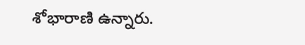శోభారాణి ఉన్నారు.